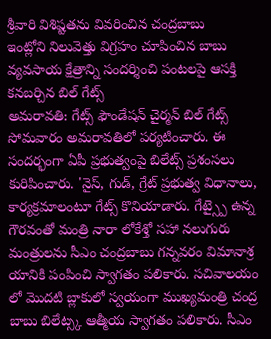శ్రీవారి విశిష్టతను వివరించిన చంద్రబాబు
ఇంట్లోని నిలువెత్తు విగ్రహం చూపించిన బాబు
వ్యవసాయ క్షేత్రాన్ని సందర్శించి పంటలపై ఆసక్తి కనబర్చిన బిల్ గేట్స్
అమరావతి: గేట్స్ ఫౌండేషన్ చైర్మన్ బిల్ గేట్స్ సోమవారం అమరావతిలో పర్యటించారు. ఈ సందర్భంగా ఏపీ ప్రభుత్వంపై బిలేట్స్ ప్రశంసలు కురిపించారు. 'నైస్, గుడ్, గ్రేట్ ప్రభుత్వ విధానాలు, కార్యక్రమాలంటూ గేట్స్ కొనియాడారు. గేట్స్పై ఉన్న గౌరవంతో మంత్రి నారా లోకేశ్తో సహా నలుగురు మంత్రులను సీఎం చంద్రబాబు గన్నవరం విమానాశ్ర యానికి పంపించి స్వాగతం పలికారు. సచివాలయం లో మొదటి బ్లాకులో స్వయంగా ముఖ్యమంత్రి చంద్ర బాబు బిలేట్స్క ఆత్మీయ స్వాగతం పలికారు. సీఎం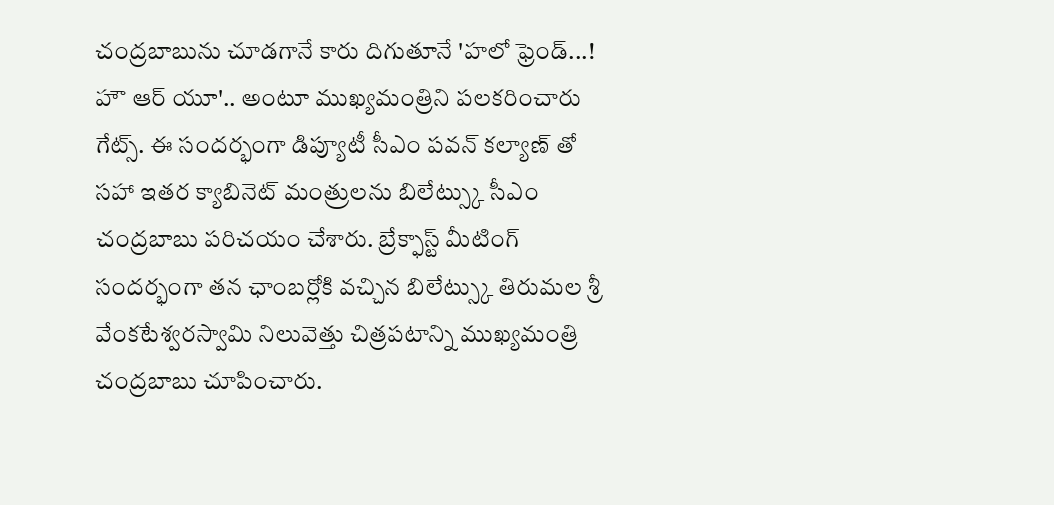చంద్రబాబును చూడగానే కారు దిగుతూనే 'హలో ఫ్రెండ్...! హౌ ఆర్ యూ'.. అంటూ ముఖ్యమంత్రిని పలకరించారు గేట్స్. ఈ సందర్భంగా డిప్యూటీ సీఎం పవన్ కల్యాణ్ తో సహా ఇతర క్యాబినెట్ మంత్రులను బిలేట్స్కు సీఎం చంద్రబాబు పరిచయం చేశారు. బ్రేక్ఫాస్ట్ మీటింగ్ సందర్భంగా తన ఛాంబర్లోకి వచ్చిన బిలేట్స్కు తిరుమల శ్రీ వేంకటేశ్వరస్వామి నిలువెత్తు చిత్రపటాన్ని ముఖ్యమంత్రి చంద్రబాబు చూపించారు.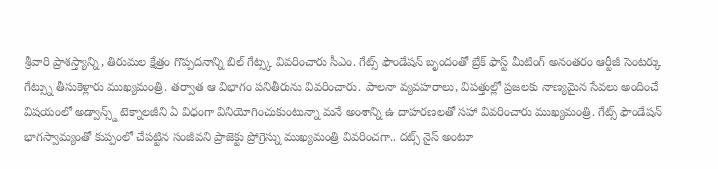శ్రీవారి ప్రాశస్త్యాన్ని, తిరుమల క్షేత్రం గొప్పదనాన్ని బిల్ గేట్స్క వివరించారు సీఎం. గేట్స్ ఫౌండేషన్ బృందంతో బ్రేక్ ఫాస్ట్ మీటింగ్ అనంతరం ఆర్టీజీ సెంటర్కు గేట్స్ను తీసుకెళ్లారు ముఖ్యమంత్రి. తర్వాత ఆ విభాగం పనితీరును వివరించారు. పాలనా వ్యవహరాలు, విపత్తుల్లో ప్రజలకు నాణ్యమైన సేవలు అందించే విషయంలో అడ్వాన్స్డ్ టెక్నాలజీని ఏ విధంగా వినియోగించుకుంటున్నా మనే అంశాన్ని ఉ దాహరణలతో సహా వివరించారు ముఖ్యమంత్రి. గేట్స్ ఫౌండేషన్ భాగస్వామ్యంతో కుప్పంలో చేపట్టిన సంజీవని ప్రాజెక్టు ప్రోగ్రెస్ను ముఖ్యమంత్రి వివరించగా.. దట్స్ నైస్ అంటూ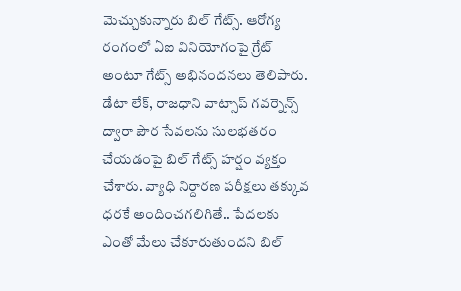మెచ్చుకున్నారు బిల్ గేట్స్. ఆరోగ్య రంగంలో ఏఐ వినియోగంపై గ్రేట్ అంటూ గేట్స్ అభినందనలు తెలిపారు. డేటా లేక్, రాజధాని వాట్సాప్ గవర్నెన్స్ ద్వారా పౌర సేవలను సులభతరం చేయడంపై బిల్ గేట్స్ హర్షం వ్యక్తం చేశారు. వ్యాధి నిర్దారణ పరీక్షలు తక్కువ ధరకే అందించగలిగితే.. పేదలకు ఎంతో మేలు చేకూరుతుందని బిల్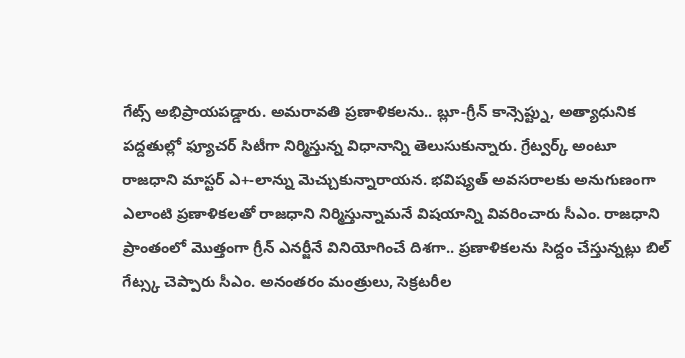గేట్స్ అభిప్రాయపడ్డారు. అమరావతి ప్రణాళికలను.. బ్లూ-గ్రీన్ కాన్సెప్ట్ను, అత్యాధునిక పద్దతుల్లో ఫ్యూచర్ సిటీగా నిర్మిస్తున్న విధానాన్ని తెలుసుకున్నారు. గ్రేట్వర్క్ అంటూ రాజధాని మాస్టర్ ఎ+-లాన్ను మెచ్చుకున్నారాయన. భవిష్యత్ అవసరాలకు అనుగుణంగా ఎలాంటి ప్రణాళికలతో రాజధాని నిర్మిస్తున్నామనే విషయాన్ని వివరించారు సీఎం. రాజధాని ప్రాంతంలో మొత్తంగా గ్రీన్ ఎనర్జీనే వినియోగించే దిశగా.. ప్రణాళికలను సిద్దం చేస్తున్నట్లు బిల్ గేట్స్క చెప్పారు సీఎం. అనంతరం మంత్రులు, సెక్రటరీల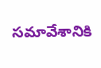సమావేశానికి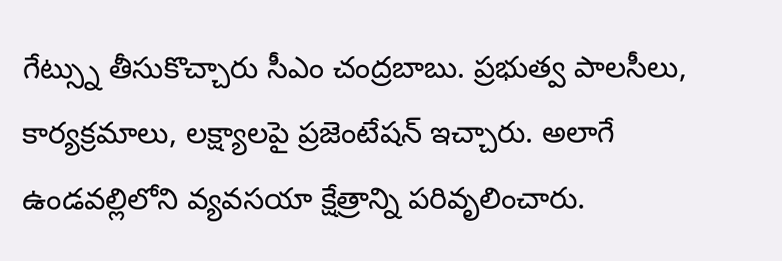గేట్స్ను తీసుకొచ్చారు సీఎం చంద్రబాబు. ప్రభుత్వ పాలసీలు, కార్యక్రమాలు, లక్ష్యాలపై ప్రజెంటేషన్ ఇచ్చారు. అలాగే ఉండవల్లిలోని వ్యవసయా క్షేత్రాన్ని పరివృలించారు.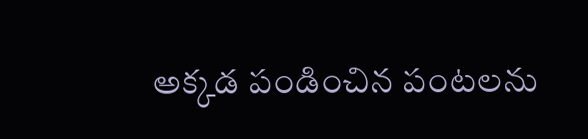అక్కడ పండించిన పంటలను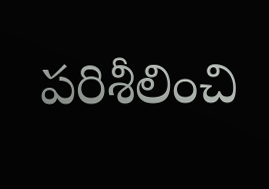పరిశీలించి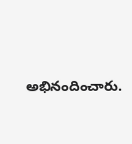అభినందించారు.